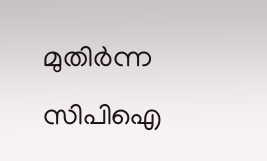മുതിർന്ന സിപിഐ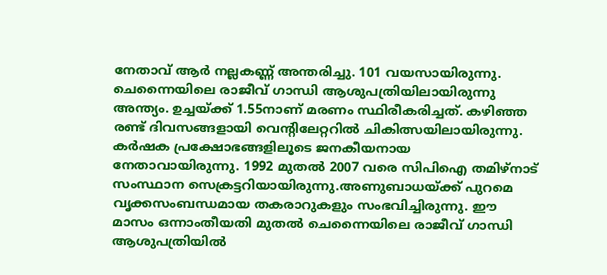നേതാവ് ആർ നല്ലകണ്ണ് അന്തരിച്ചു. 101 വയസായിരുന്നു. ചെന്നൈയിലെ രാജീവ് ഗാന്ധി ആശുപത്രിയിലായിരുന്നു അന്ത്യം. ഉച്ചയ്ക്ക് 1.55നാണ് മരണം സ്ഥിരീകരിച്ചത്. കഴിഞ്ഞ രണ്ട് ദിവസങ്ങളായി വെന്റിലേറ്ററിൽ ചികിത്സയിലായിരുന്നു. കർഷക പ്രക്ഷോഭങ്ങളിലൂടെ ജനകീയനായ നേതാവായിരുന്നു. 1992 മുതൽ 2007 വരെ സിപിഐ തമിഴ്നാട് സംസ്ഥാന സെക്രട്ടറിയായിരുന്നു.അണുബാധയ്ക്ക് പുറമെ വൃക്കസംബന്ധമായ തകരാറുകളും സംഭവിച്ചിരുന്നു. ഈ മാസം ഒന്നാംതീയതി മുതൽ ചെന്നൈയിലെ രാജീവ് ഗാന്ധി ആശുപത്രിയിൽ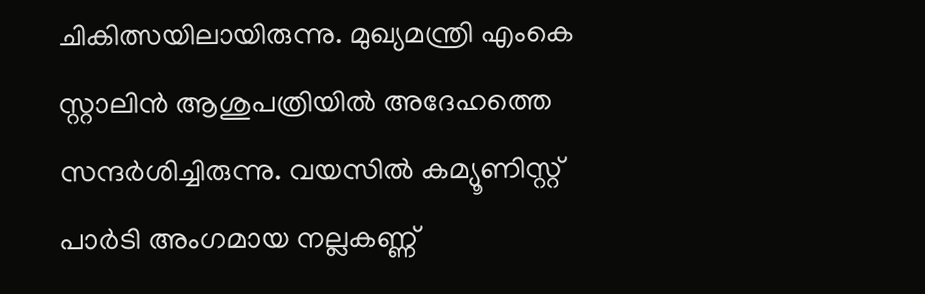ചികിത്സയിലായിരുന്നു. മുഖ്യമന്ത്രി എംകെ സ്റ്റാലിൻ ആശുപത്രിയിൽ അദേഹത്തെ സന്ദർശിച്ചിരുന്നു. വയസിൽ കമ്യൂണിസ്റ്റ് പാർടി അംഗമായ നല്ലകണ്ണ്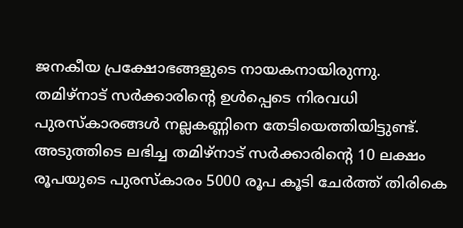ജനകീയ പ്രക്ഷോഭങ്ങളുടെ നായകനായിരുന്നു.
തമിഴ്നാട് സർക്കാരിന്റെ ഉൾപ്പെടെ നിരവധി പുരസ്കാരങ്ങൾ നല്ലകണ്ണിനെ തേടിയെത്തിയിട്ടുണ്ട്. അടുത്തിടെ ലഭിച്ച തമിഴ്നാട് സർക്കാരിന്റെ 10 ലക്ഷം രൂപയുടെ പുരസ്കാരം 5000 രൂപ കൂടി ചേർത്ത് തിരികെ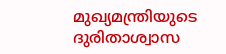മുഖ്യമന്ത്രിയുടെ ദുരിതാശ്വാസ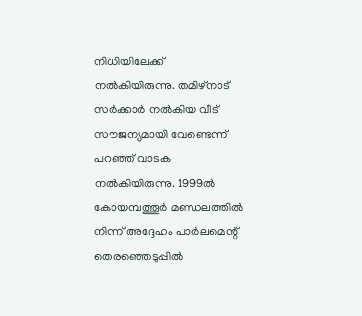നിധിയിലേക്ക് നൽകിയിരുന്നു. തമിഴ്നാട് സർക്കാർ നൽകിയ വീട് സൗജന്യമായി വേണ്ടെന്ന് പറഞ്ഞ് വാടക നൽകിയിരുന്നു. 1999ൽ കോയമ്പത്തൂർ മണ്ഡലത്തിൽ നിന്ന് അദ്ദേഹം പാർലമെന്റ് തെരഞ്ഞെടുപ്പിൽ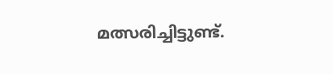മത്സരിച്ചിട്ടുണ്ട്.